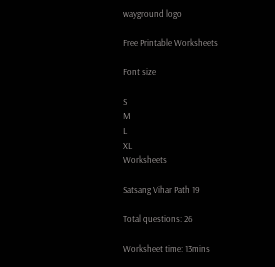wayground logo

Free Printable Worksheets

Font size

S
M
L
XL
Worksheets

Satsang Vihar Path 19

Total questions: 26

Worksheet time: 13mins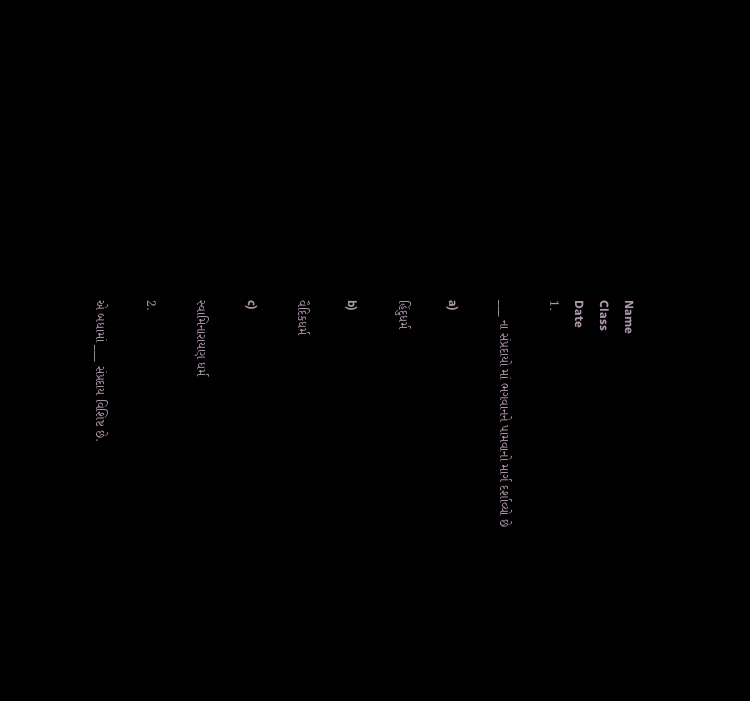Name
Class
Date
1.

___ ના સંપ્રદાયો માં ભગવાનને પામવાનો માર્ગ દર્શાવ્યો છે

a)

હિંદુધર્મ

b)

વૈદિકધર્મ

c)

સ્વામિનારાયણ ધર્મ

2.

એ બધામાં ___ સંપ્રદાય વિશિષ્ટ છે.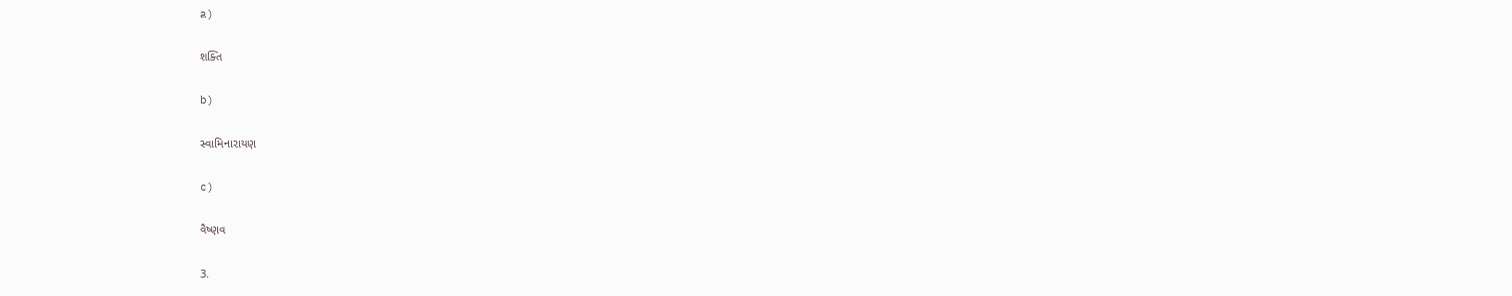a)

શક્તિ

b)

સ્વામિનારાયણ

c)

વૈષ્ણવ

3.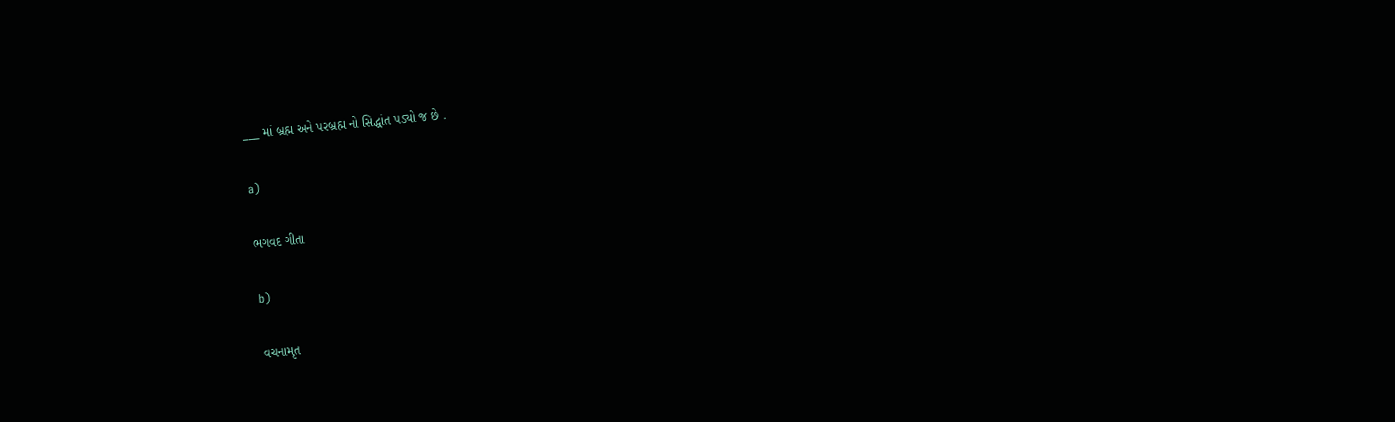___ માં બ્રહ્મ અને પરબ્રહ્મ નો સિદ્ધાંત પડ્યો જ છે .

a)

ભગવદ ગીતા

b)

વચનામૃત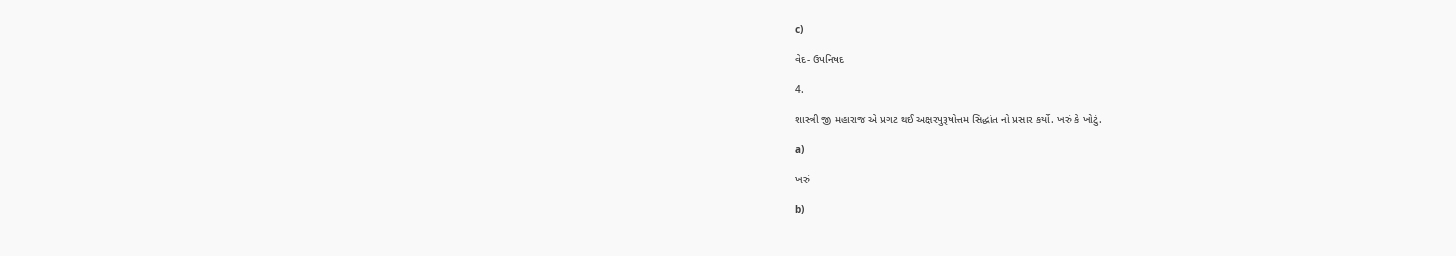c)

વેદ- ઉપનિષદ

4.

શાસ્ત્રી જી મહારાજ એ પ્રગટ થઈ અક્ષરપુરૂષોત્તમ સિદ્ધાંત નો પ્રસાર કર્યો. ખરું કે ખોટું.

a)

ખરું

b)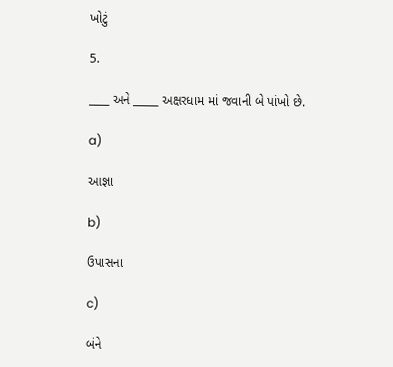ખોટું

5.

____ અને _____ અક્ષરધામ માં જવાની બે પાંખો છે.

a)

આજ્ઞા

b)

ઉપાસના

c)

બંને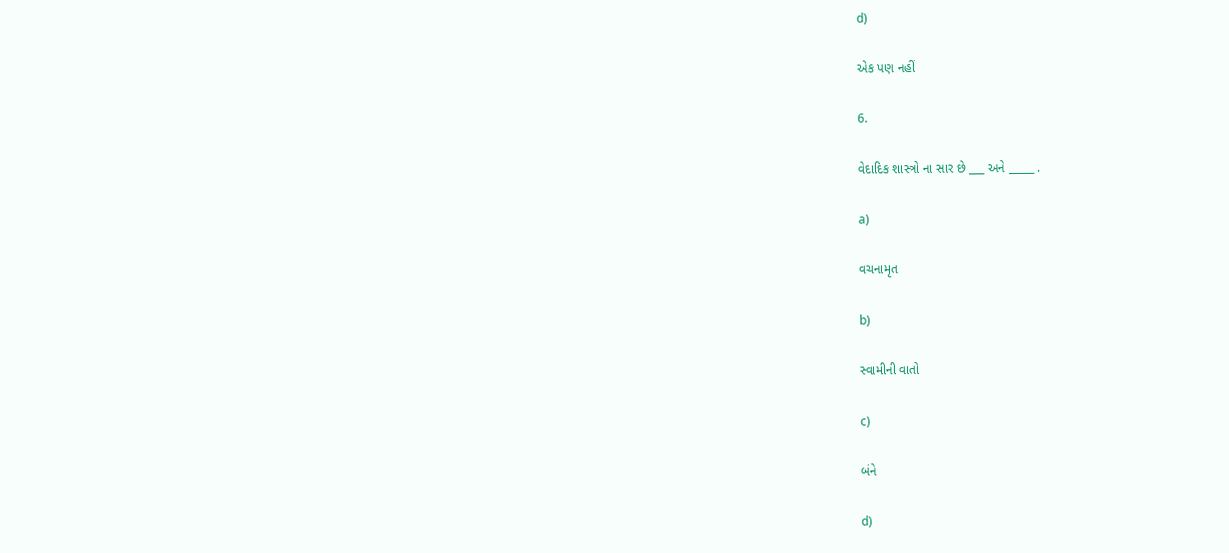d)

એક પણ નહીં

6.

વેદાદિક શાસ્ત્રો ના સાર છે ___ અને _____ .

a)

વચનામૃત

b)

સ્વામીની વાતો

c)

બંને

d)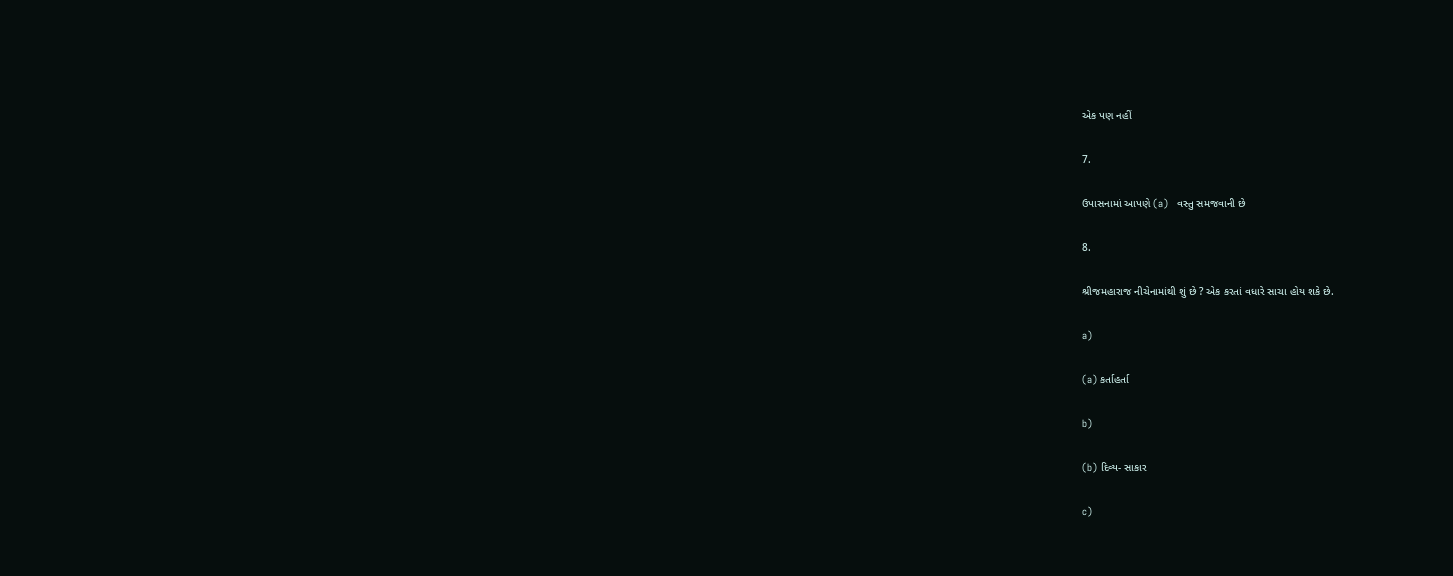એક પણ નહીં

7.

ઉપાસનામાં આપણે (a)   વસ્તુ સમજવાની છે

8.

શ્રીજમહારાજ નીચેનામાંથી શું છે ? એક કરતાં વધારે સાચા હોય શકે છે.

a)

(a) કર્તાહર્તા

b)

(b) દિવ્ય- સાકાર

c)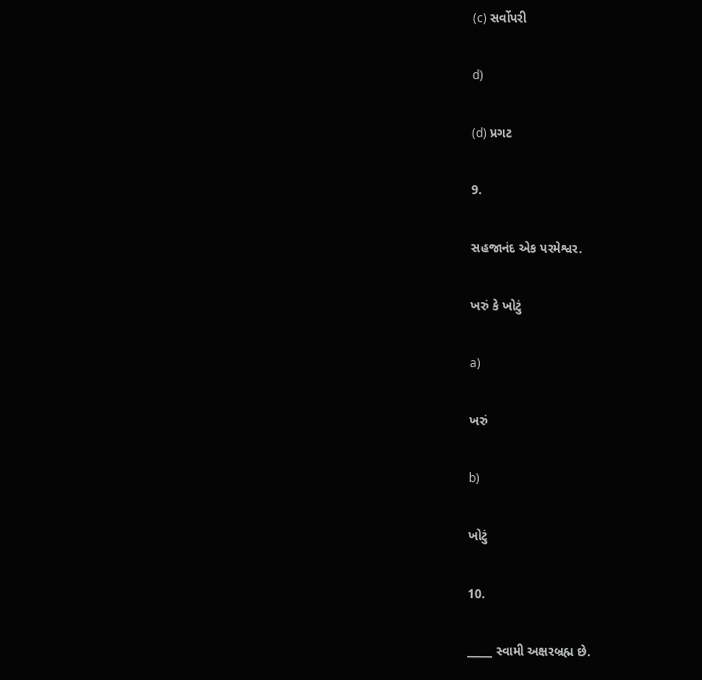(c) સર્વોપરી

d)

(d) પ્રગટ

9.

સહજાનંદ એક પરમેશ્વર.

ખરું કે ખોટું

a)

ખરું

b)

ખોટું

10.

_____ સ્વામી અક્ષરબ્રહ્મ છે.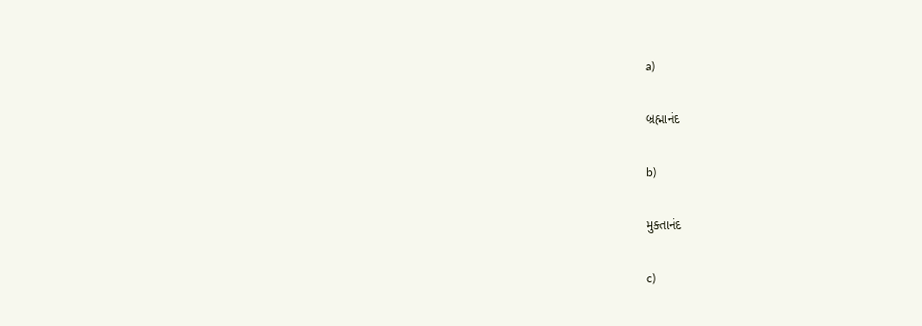a)

બ્રહ્માનંદ

b)

મુક્તાનંદ

c)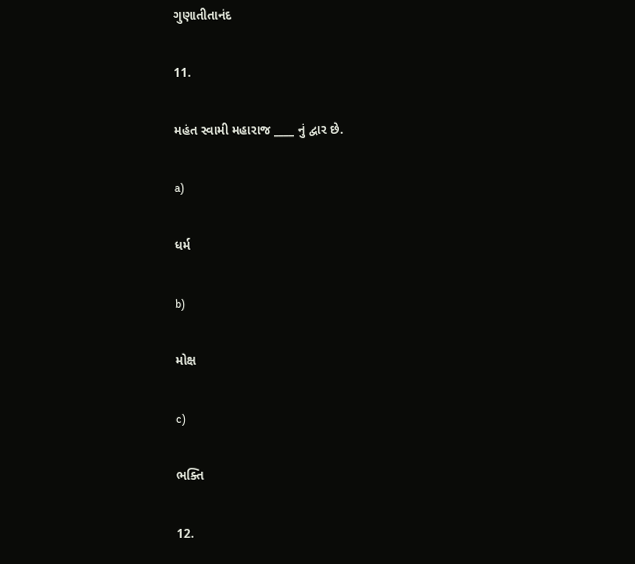ગુણાતીતાનંદ

11.

મહંત સ્વામી મહારાજ ____ નું દ્વાર છે.

a)

ધર્મ

b)

મોક્ષ

c)

ભક્તિ

12.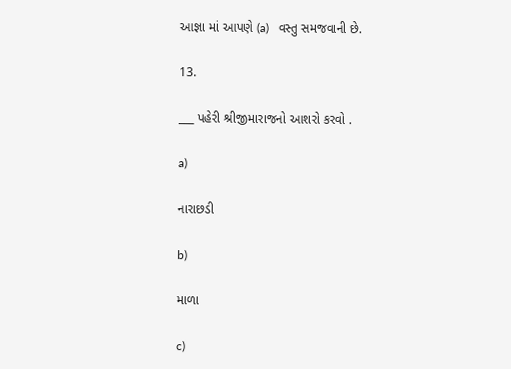આજ્ઞા માં આપણે (a)   વસ્તુ સમજવાની છે.

13.

___ પહેરી શ્રીજીમારાજનો આશરો કરવો .

a)

નારાછડી

b)

માળા

c)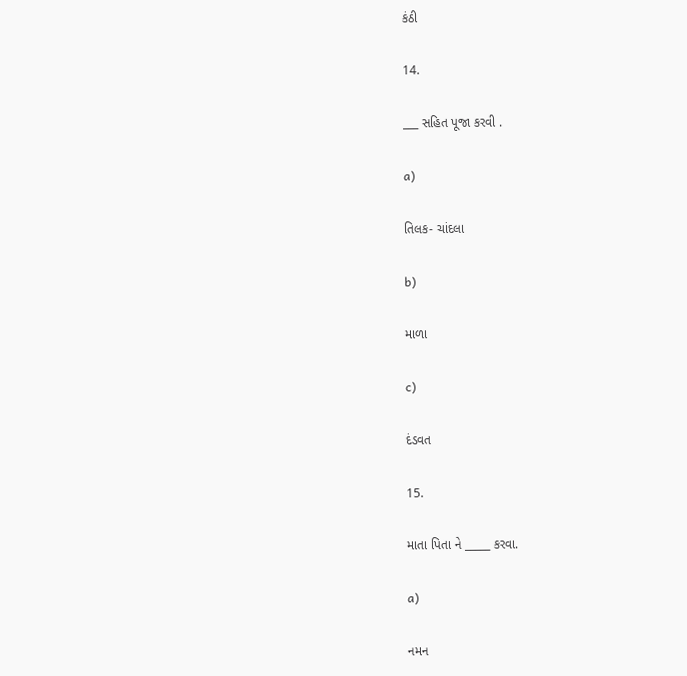કંઠી

14.

___ સહિત પૂજા કરવી .

a)

તિલક- ચાંદલા

b)

માળા

c)

દંડવત

15.

માતા પિતા ને _____ કરવા.

a)

નમન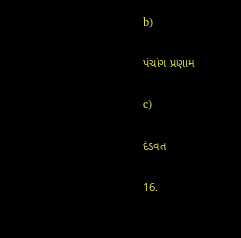b)

પંચાંગ પ્રણામ

c)

દંડવત

16.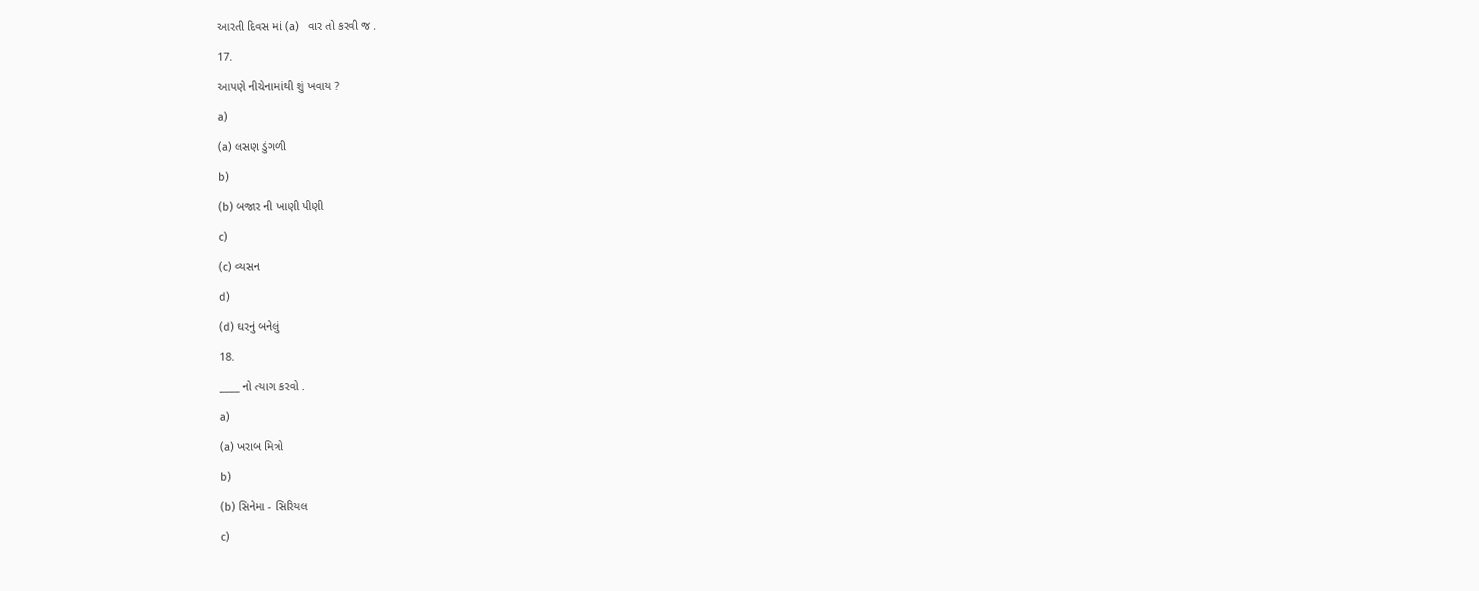આરતી દિવસ માં (a)   વાર તો કરવી જ .

17.

આપણે નીચેનામાંથી શું ખવાય ?

a)

(a) લસણ ડુંગળી

b)

(b) બજાર ની ખાણી પીણી

c)

(c) વ્યસન

d)

(d) ઘરનું બનેલું

18.

____ નો ત્યાગ કરવો .

a)

(a) ખરાબ મિત્રો

b)

(b) સિનેમા - સિરિયલ

c)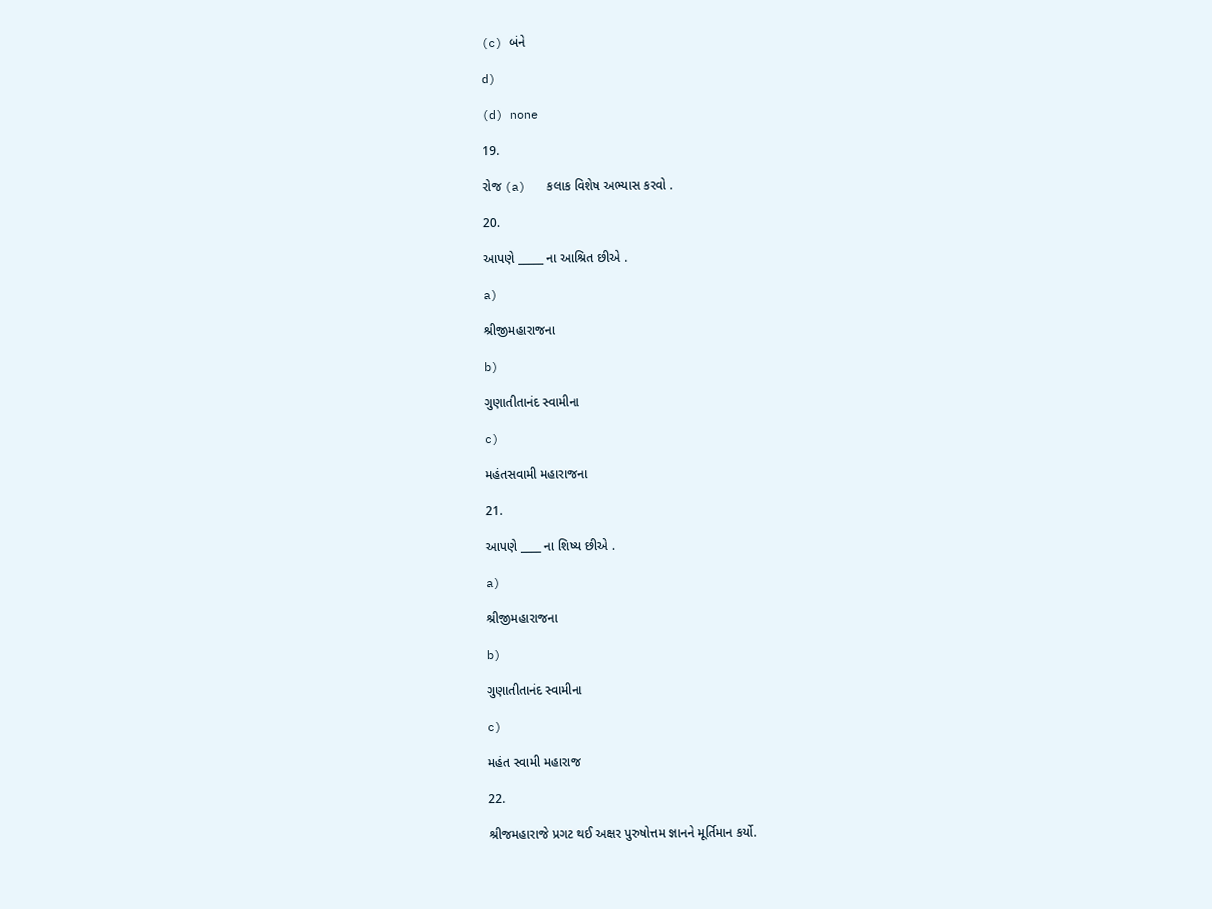(c) બંને

d)

(d) none

19.

રોજ (a)   કલાક વિશેષ અભ્યાસ કરવો .

20.

આપણે _____ ના આશ્રિત છીએ .

a)

શ્રીજીમહારાજના

b)

ગુણાતીતાનંદ સ્વામીના

c)

મહંતસવામી મહારાજના

21.

આપણે ____ ના શિષ્ય છીએ .

a)

શ્રીજીમહારાજના

b)

ગુણાતીતાનંદ સ્વામીના

c)

મહંત સ્વામી મહારાજ

22.

શ્રીજમહારાજે પ્રગટ થઈ અક્ષર પુરુષોત્તમ જ્ઞાનને મૂર્તિમાન કર્યો.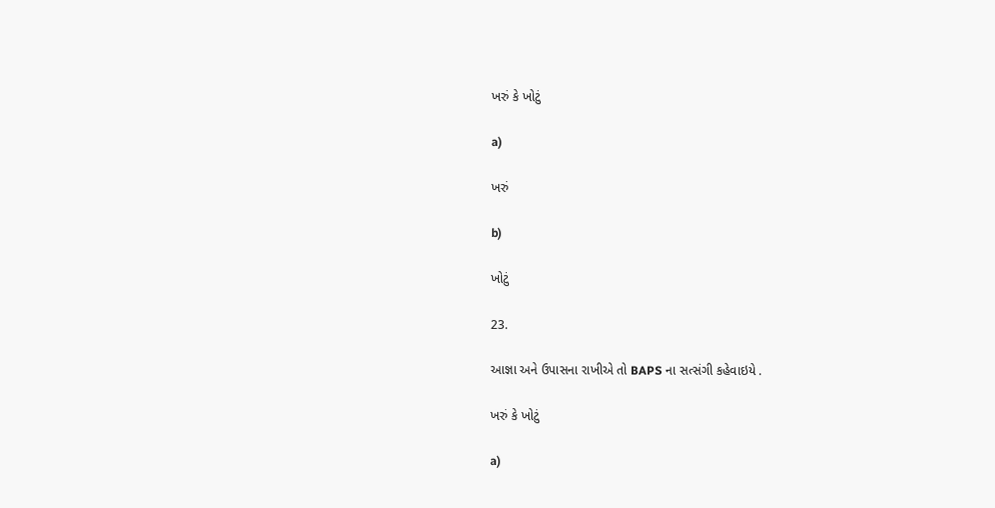ખરું કે ખોટું

a)

ખરું

b)

ખોટું

23.

આજ્ઞા અને ઉપાસના રાખીએ તો BAPS ના સત્સંગી કહેવાઇયે .

ખરું કે ખોટું

a)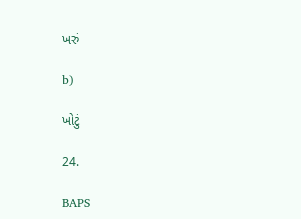ખરું

b)

ખોટું

24.

BAPS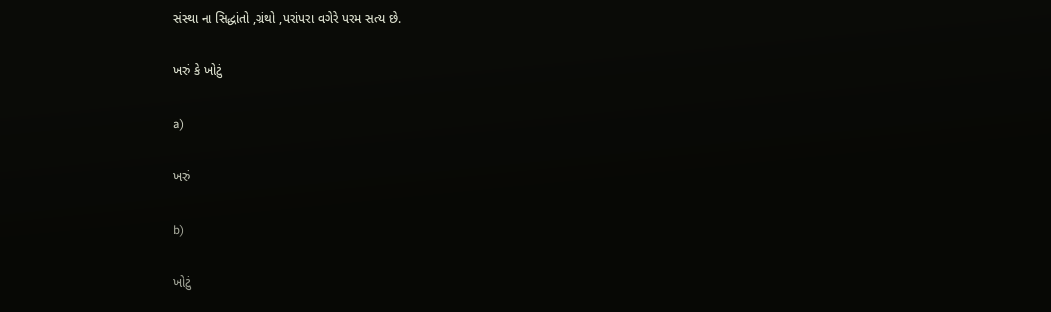સંસ્થા ના સિદ્ધાંતો ,ગ્રંથો ,પરાંપરા વગેરે પરમ સત્ય છે.

ખરું કે ખોટું

a)

ખરું

b)

ખોટું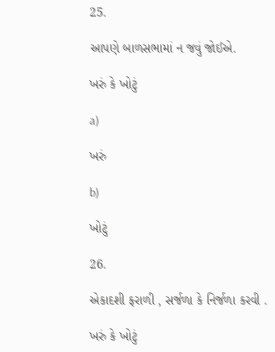25.

આપણે બાળસભામાં ન જવું જોઈએ.

ખરું કે ખોટું

a)

ખરું

b)

ખોટું

26.

એકાદશી ફરાળી , સર્જળા કે નિર્જળા કરવી .

ખરું કે ખોટું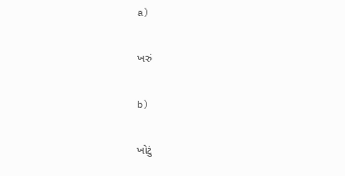a)

ખરું

b)

ખોટું